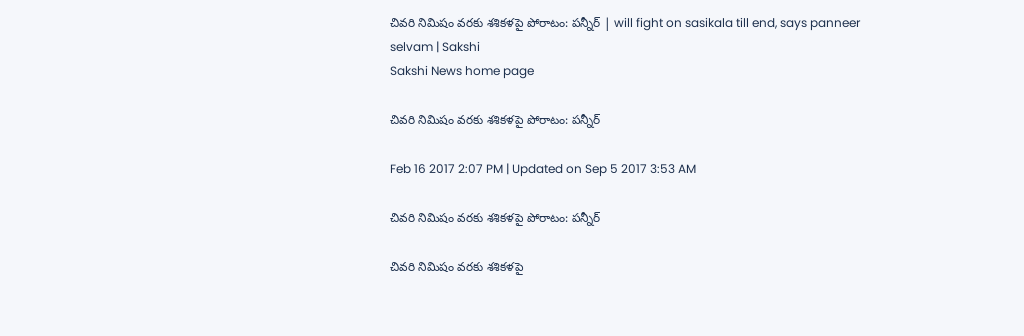చివరి నిమిషం వరకు శశికళపై పోరాటం: పన్నీర్ | will fight on sasikala till end, says panneer selvam | Sakshi
Sakshi News home page

చివరి నిమిషం వరకు శశికళపై పోరాటం: పన్నీర్

Feb 16 2017 2:07 PM | Updated on Sep 5 2017 3:53 AM

చివరి నిమిషం వరకు శశికళపై పోరాటం: పన్నీర్

చివరి నిమిషం వరకు శశికళపై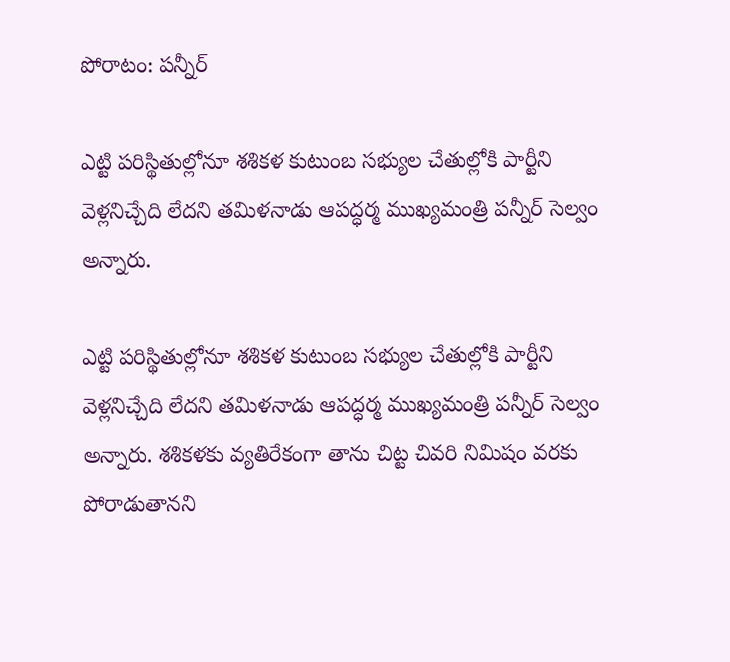పోరాటం: పన్నీర్

ఎట్టి పరిస్థితుల్లోనూ శశికళ కుటుంబ సభ్యుల చేతుల్లోకి పార్టీని వెళ్లనిచ్చేది లేదని తమిళనాడు ఆపద్ధర్మ ముఖ్యమంత్రి పన్నీర్ సెల్వం అన్నారు.

ఎట్టి పరిస్థితుల్లోనూ శశికళ కుటుంబ సభ్యుల చేతుల్లోకి పార్టీని వెళ్లనిచ్చేది లేదని తమిళనాడు ఆపద్ధర్మ ముఖ్యమంత్రి పన్నీర్ సెల్వం అన్నారు. శశికళకు వ్యతిరేకంగా తాను చిట్ట చివరి నిమిషం వరకు పోరాడుతానని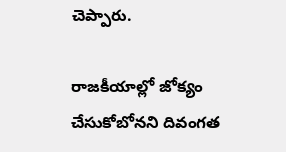చెప్పారు.

రాజకీయాల్లో జోక్యం చేసుకోబోనని దివంగత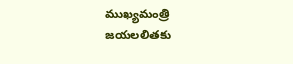ముఖ్యమంత్రి జయలలితకు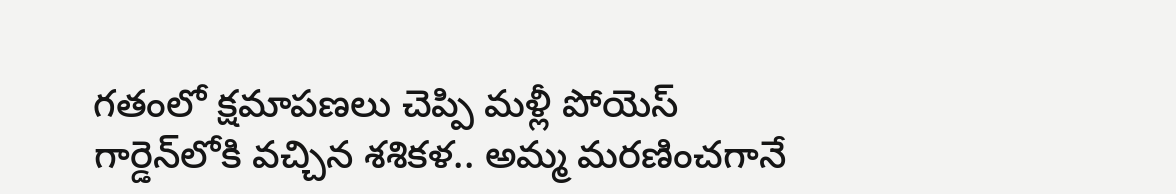గతంలో క్షమాపణలు చెప్పి మళ్లీ పోయెస్ గార్డెన్‌లోకి వచ్చిన శశికళ.. అమ్మ మరణించగానే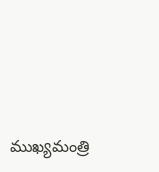ముఖ్యమంత్రి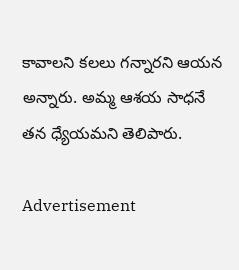కావాలని కలలు గన్నారని ఆయన అన్నారు. అమ్మ ఆశయ సాధనే తన ధ్యేయమని తెలిపారు.

Advertisement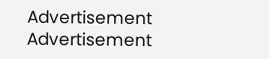Advertisement
Advertisement